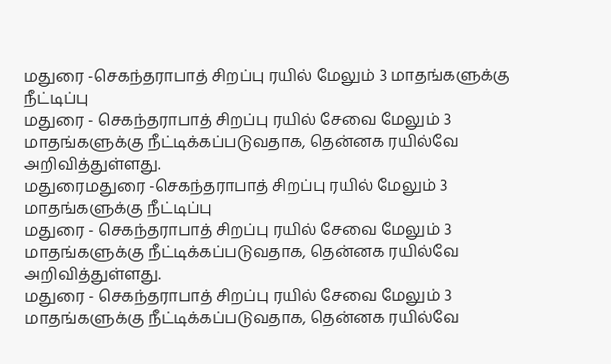மதுரை -செகந்தராபாத் சிறப்பு ரயில் மேலும் 3 மாதங்களுக்கு நீட்டிப்பு
மதுரை - செகந்தராபாத் சிறப்பு ரயில் சேவை மேலும் 3 மாதங்களுக்கு நீட்டிக்கப்படுவதாக, தென்னக ரயில்வே அறிவித்துள்ளது.
மதுரைமதுரை -செகந்தராபாத் சிறப்பு ரயில் மேலும் 3 மாதங்களுக்கு நீட்டிப்பு
மதுரை - செகந்தராபாத் சிறப்பு ரயில் சேவை மேலும் 3 மாதங்களுக்கு நீட்டிக்கப்படுவதாக, தென்னக ரயில்வே அறிவித்துள்ளது.
மதுரை - செகந்தராபாத் சிறப்பு ரயில் சேவை மேலும் 3 மாதங்களுக்கு நீட்டிக்கப்படுவதாக, தென்னக ரயில்வே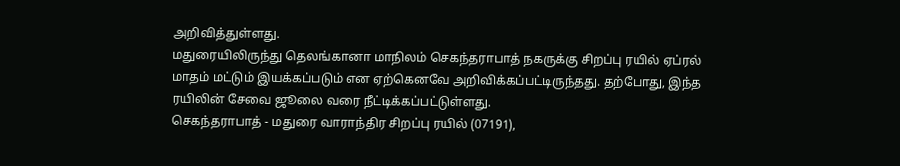அறிவித்துள்ளது.
மதுரையிலிருந்து தெலங்கானா மாநிலம் செகந்தராபாத் நகருக்கு சிறப்பு ரயில் ஏப்ரல் மாதம் மட்டும் இயக்கப்படும் என ஏற்கெனவே அறிவிக்கப்பட்டிருந்தது. தற்போது, இந்த ரயிலின் சேவை ஜூலை வரை நீட்டிக்கப்பட்டுள்ளது.
செகந்தராபாத் - மதுரை வாராந்திர சிறப்பு ரயில் (07191),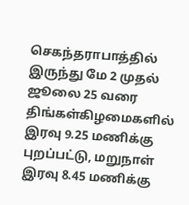செகந்தராபாத்தில் இருந்து மே 2 முதல் ஜூலை 25 வரை திங்கள்கிழமைகளில் இரவு 9.25 மணிக்கு புறப்பட்டு, மறுநாள் இரவு 8.45 மணிக்கு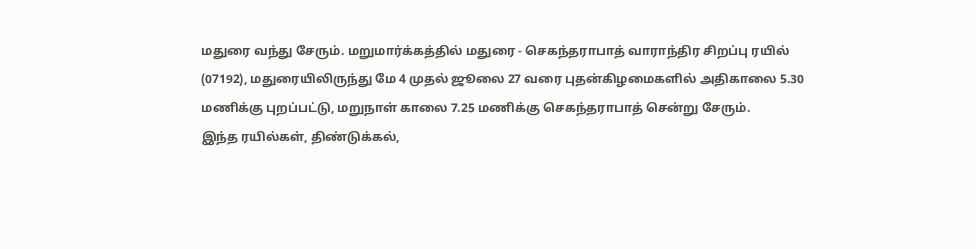மதுரை வந்து சேரும். மறுமார்க்கத்தில் மதுரை - செகந்தராபாத் வாராந்திர சிறப்பு ரயில் (07192), மதுரையிலிருந்து மே 4 முதல் ஜூலை 27 வரை புதன்கிழமைகளில் அதிகாலை 5.30 மணிக்கு புறப்பட்டு, மறுநாள் காலை 7.25 மணிக்கு செகந்தராபாத் சென்று சேரும்.
இந்த ரயில்கள், திண்டுக்கல்,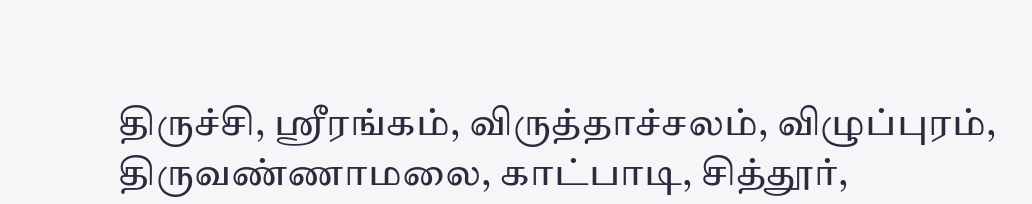திருச்சி, ஸ்ரீரங்கம், விருத்தாச்சலம், விழுப்புரம், திருவண்ணாமலை, காட்பாடி, சித்தூர்,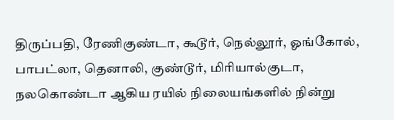திருப்பதி, ரேணிகுண்டா, கூடூர், நெல்லூர், ஓங்கோல், பாபட்லா, தெனாலி, குண்டூர், மிரியால்குடா, நலகொண்டா ஆகிய ரயில் நிலையங்களில் நின்று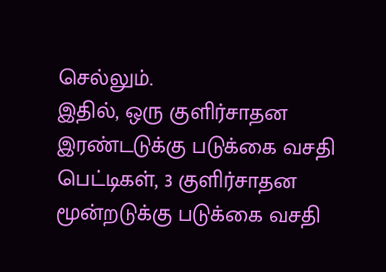செல்லும்.
இதில், ஒரு குளிர்சாதன இரண்டடுக்கு படுக்கை வசதி பெட்டிகள், 3 குளிர்சாதன மூன்றடுக்கு படுக்கை வசதி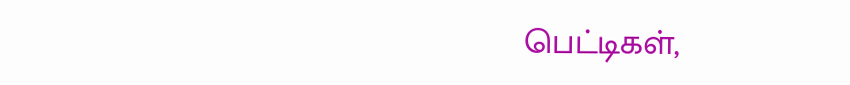பெட்டிகள்,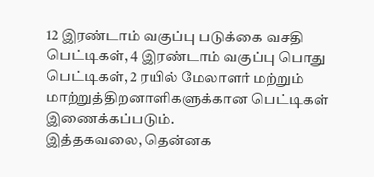12 இரண்டாம் வகுப்பு படுக்கை வசதி பெட்டிகள், 4 இரண்டாம் வகுப்பு பொது பெட்டிகள், 2 ரயில் மேலாளர் மற்றும் மாற்றுத்திறனாளிகளுக்கான பெட்டிகள் இணைக்கப்படும்.
இத்தகவலை, தென்னக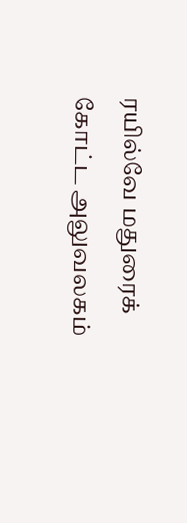ரயில்வே மதுரைக் கோட்ட அலுவலகம்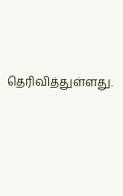தெரிவித்துள்ளது.